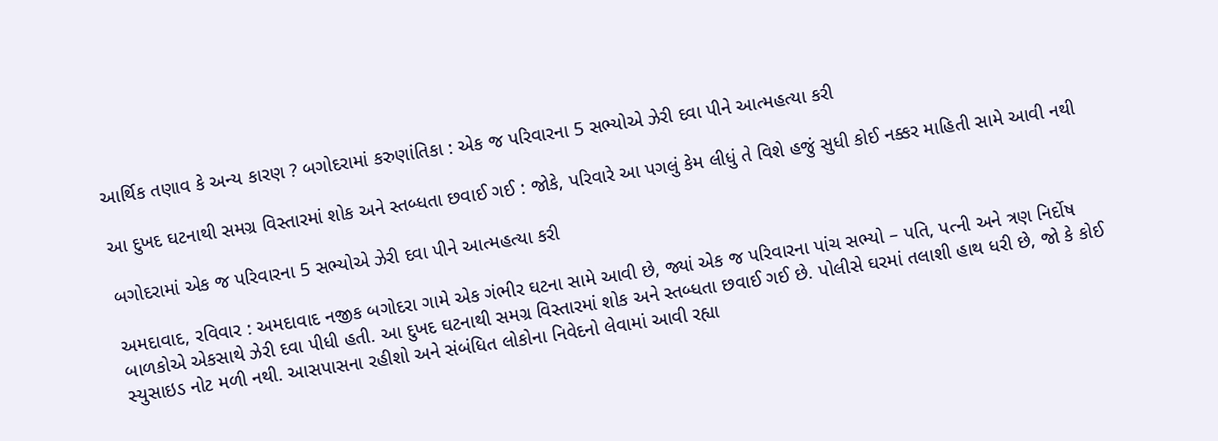આર્થિક તણાવ કે અન્ય કારણ ? બગોદરામાં કરુણાંતિકા : એક જ પરિવારના 5 સભ્યોએ ઝેરી દવા પીને આત્મહત્યા કરી

આ દુખદ ઘટનાથી સમગ્ર વિસ્તારમાં શોક અને સ્તબ્ધતા છવાઈ ગઈ : જોકે, પરિવારે આ પગલું કેમ લીધું તે વિશે હજું સુધી કોઈ નક્કર માહિતી સામે આવી નથી

બગોદરામાં એક જ પરિવારના 5 સભ્યોએ ઝેરી દવા પીને આત્મહત્યા કરી

અમદાવાદ, રવિવાર : અમદાવાદ નજીક બગોદરા ગામે એક ગંભીર ઘટના સામે આવી છે, જ્યાં એક જ પરિવારના પાંચ સભ્યો – પતિ, પત્ની અને ત્રણ નિર્દોષ બાળકોએ એકસાથે ઝેરી દવા પીધી હતી. આ દુખદ ઘટનાથી સમગ્ર વિસ્તારમાં શોક અને સ્તબ્ધતા છવાઈ ગઈ છે. પોલીસે ઘરમાં તલાશી હાથ ધરી છે, જો કે કોઈ સ્યુસાઇડ નોટ મળી નથી. આસપાસના રહીશો અને સંબંધિત લોકોના નિવેદનો લેવામાં આવી રહ્યા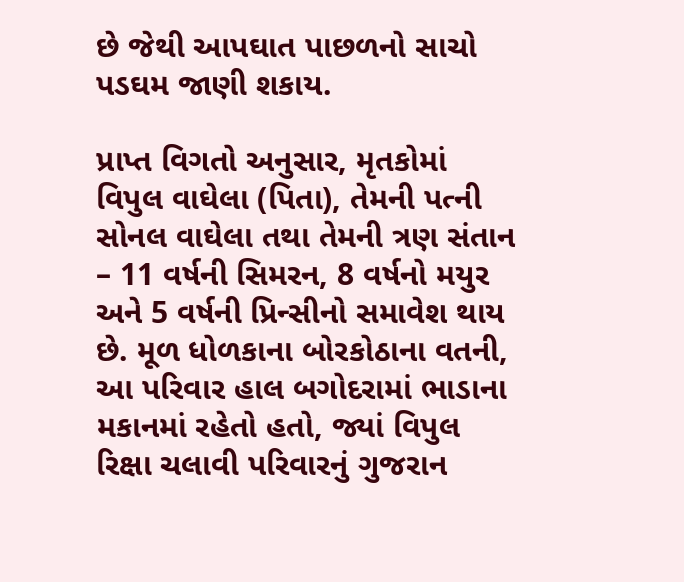છે જેથી આપઘાત પાછળનો સાચો પડઘમ જાણી શકાય.

પ્રાપ્ત વિગતો અનુસાર, મૃતકોમાં વિપુલ વાઘેલા (પિતા), તેમની પત્ની સોનલ વાઘેલા તથા તેમની ત્રણ સંતાન – 11 વર્ષની સિમરન, 8 વર્ષનો મયુર અને 5 વર્ષની પ્રિન્સીનો સમાવેશ થાય છે. મૂળ ધોળકાના બોરકોઠાના વતની, આ પરિવાર હાલ બગોદરામાં ભાડાના મકાનમાં રહેતો હતો, જ્યાં વિપુલ રિક્ષા ચલાવી પરિવારનું ગુજરાન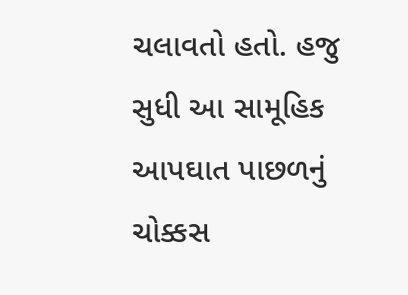ચલાવતો હતો. હજુ સુધી આ સામૂહિક આપઘાત પાછળનું ચોક્કસ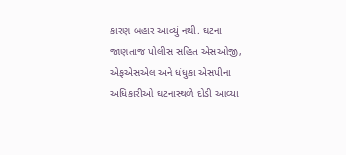કારણ બહાર આવ્યું નથી. ઘટના જાણતાજ પોલીસ સહિત એસઓજી, એફએસએલ અને ધંધુકા એસપીના અધિકારીઓ ઘટનાસ્થળે દોડી આવ્યા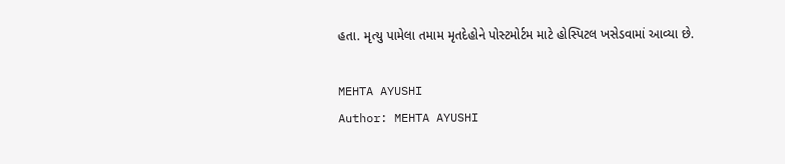હતા. મૃત્યુ પામેલા તમામ મૃતદેહોને પોસ્ટમોર્ટમ માટે હોસ્પિટલ ખસેડવામાં આવ્યા છે.

MEHTA AYUSHI
Author: MEHTA AYUSHI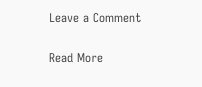Leave a Comment

Read More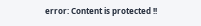error: Content is protected !!